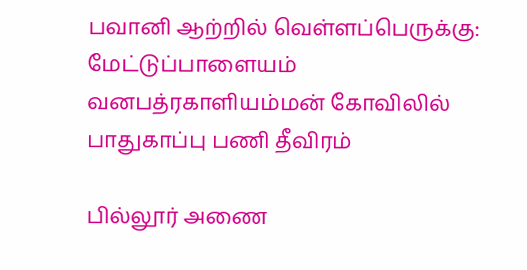பவானி ஆற்றில் வெள்ளப்பெருக்கு: மேட்டுப்பாளையம் வனபத்ரகாளியம்மன் கோவிலில் பாதுகாப்பு பணி தீவிரம்

பில்லூர் அணை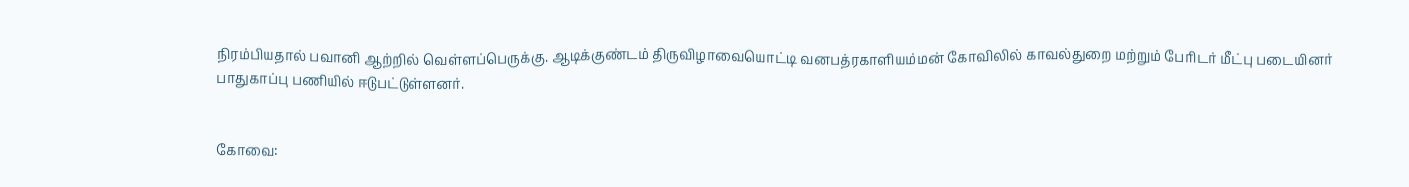நிரம்பியதால் பவானி ஆற்றில் வெள்ளப்பெருக்கு. ஆடிக்குண்டம் திருவிழாவையொட்டி வனபத்ரகாளியம்மன் கோவிலில் காவல்துறை மற்றும் பேரிடர் மீட்பு படையினர் பாதுகாப்பு பணியில் ஈடுபட்டுள்ளனர்.


கோவை: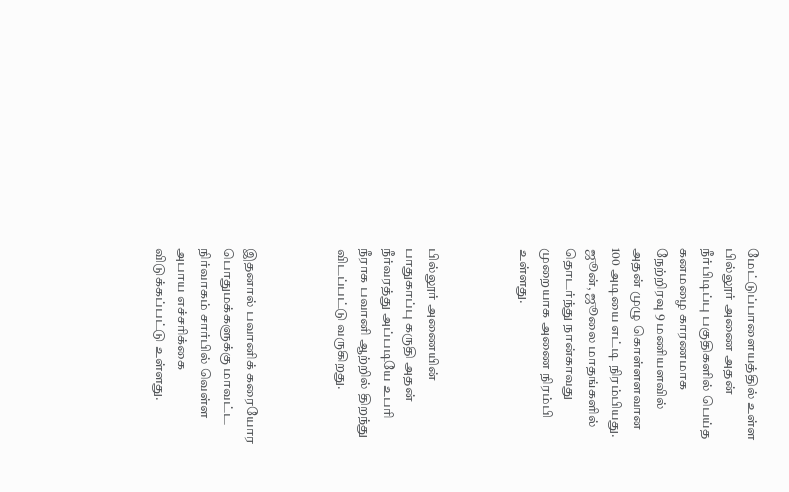மேட்டுப்பாளையத்தில் உள்ள பில்லூர் அணை அதன் நீர்பிடிப்பு பகுதிகளில் பெய்த கனமழை காரணமாக நேற்றிரவு 9 மணியளவில் அதன் முழு கொள்ளளவான 100 அடியை எட்டி நிரம்பியது. ஜூன், ஜூலை மாதங்களில் தொடர்ந்து நான்காவது முறையாக அணை நிரம்பி உள்ளது.



பில்லூர் அணையின் பாதுகாப்பு கருதி அதன் நீர்வரத்து அப்படியே உபரி நீராக பவானி ஆற்றில் திறந்து விடப்பட்டு வருகிறது.



இதனால் பவானிக் கரையோர பொதுமக்களுக்கு மாவட்ட நிர்வாகம் சார்பில் வெள்ள அபாய எச்சரிக்கை விடுக்கப்பட்டு உள்ளது.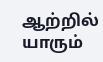ஆற்றில் யாரும்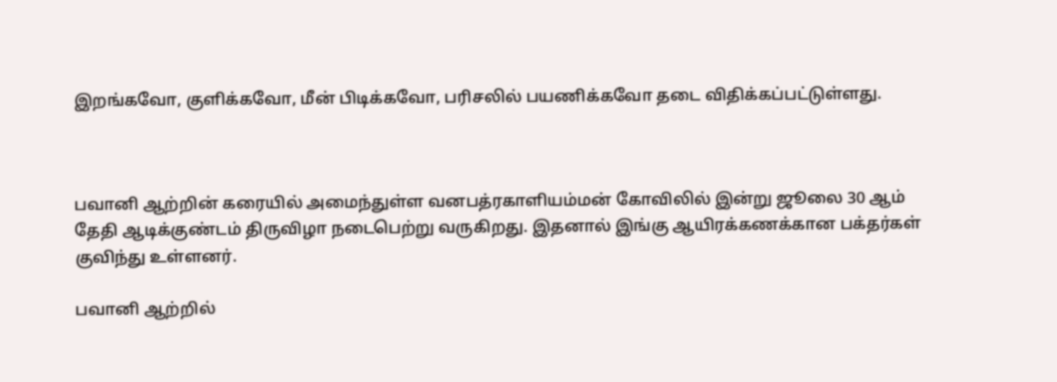இறங்கவோ, குளிக்கவோ, மீன் பிடிக்கவோ, பரிசலில் பயணிக்கவோ தடை விதிக்கப்பட்டுள்ளது.



பவானி ஆற்றின் கரையில் அமைந்துள்ள வனபத்ரகாளியம்மன் கோவிலில் இன்று ஜூலை 30 ஆம் தேதி ஆடிக்குண்டம் திருவிழா நடைபெற்று வருகிறது. இதனால் இங்கு ஆயிரக்கணக்கான பக்தர்கள் குவிந்து உள்ளனர்.

பவானி ஆற்றில்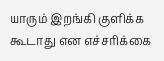யாரும் இறங்கி குளிக்க கூடாது என எச்சரிக்கை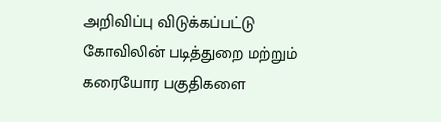அறிவிப்பு விடுக்கப்பட்டு கோவிலின் படித்துறை மற்றும் கரையோர பகுதிகளை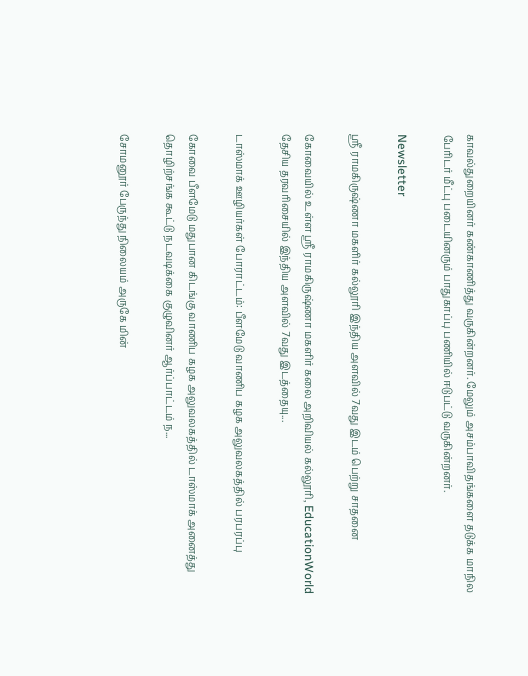காவல்துறையினர் கண்காணித்து வருகின்றனர். மேலும் அசம்பாவிதங்களை தடுக்க மாநில பேரிடர் மீட்பு படையினரும் பாதுகாப்பு பணியில் ஈடுபட்டு வருகின்றனர்.

Newsletter

ஸ்ரீ ராமகிருஷ்ணா மகளிர் கல்லூரி இந்திய அளவில் 7வது இடம் பெற்று சாதனை

கோவையில் உள்ள ஸ்ரீ ராமகிருஷ்ணா மகளிர் கலை அறிவியல் கல்லூரி, EducationWorld தேசிய தரவரிசையில் இந்திய அளவில் 7வது இடத்தையு...

டாஸ்மாக் ஊழியர்கள் போராட்டம்: பீளமேடு வாணிப கழக அலுவலகத்தில் பரபரப்பு

கோவை பீளமேடு மதுபான கிடங்கு வாணிப கழக அலுவலகத்தில் டாஸ்மாக் அனைத்து தொழிற்சங்க கூட்டு நடவடிக்கை குழுவினர் ஆர்ப்பாட்டம் ந...

சோமனூர் பேருந்து நிலையம் அருகே மின்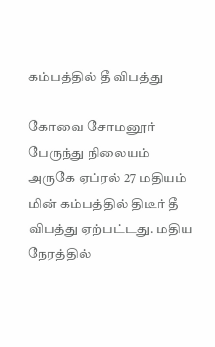கம்பத்தில் தீ விபத்து

கோவை சோமனூர் பேருந்து நிலையம் அருகே ஏப்ரல் 27 மதியம் மின் கம்பத்தில் திடீர் தீ விபத்து ஏற்பட்டது. மதிய நேரத்தில்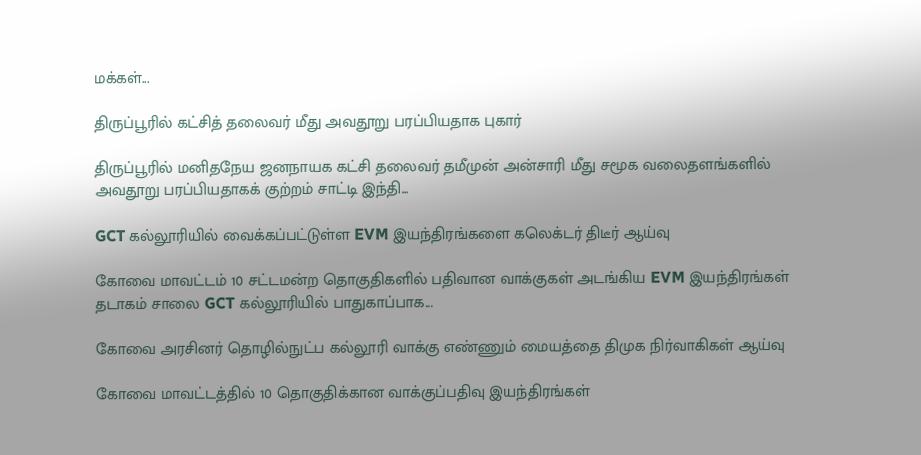மக்கள்...

திருப்பூரில் கட்சித் தலைவர் மீது அவதூறு பரப்பியதாக புகார்

திருப்பூரில் மனிதநேய ஜனநாயக கட்சி தலைவர் தமீமுன் அன்சாரி மீது சமூக வலைதளங்களில் அவதூறு பரப்பியதாகக் குற்றம் சாட்டி இந்தி...

GCT கல்லூரியில் வைக்கப்பட்டுள்ள EVM இயந்திரங்களை கலெக்டர் திடீர் ஆய்வு

கோவை மாவட்டம் 10 சட்டமன்ற தொகுதிகளில் பதிவான வாக்குகள் அடங்கிய EVM இயந்திரங்கள் தடாகம் சாலை GCT கல்லூரியில் பாதுகாப்பாக...

கோவை அரசினர் தொழில்நுட்ப கல்லூரி வாக்கு எண்ணும் மையத்தை திமுக நிர்வாகிகள் ஆய்வு

கோவை மாவட்டத்தில் 10 தொகுதிக்கான வாக்குப்பதிவு இயந்திரங்கள்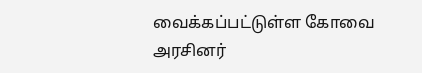வைக்கப்பட்டுள்ள கோவை அரசினர்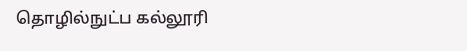தொழில்நுட்ப கல்லூரி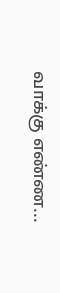வாக்கு எண்ண...